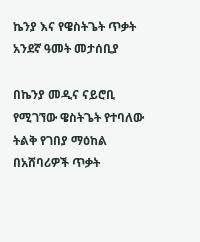ኬንያ እና የዌስትጌት ጥቃት አንደኛ ዓመት መታሰቢያ

በኬንያ መዲና ናይሮቢ የሚገኘው ዌስትጌት የተባለው ትልቅ የገበያ ማዕከል በአሸባሪዎች ጥቃት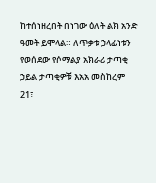ከተሰነዘረበት በነገው ዕለት ልክ አንድ ዓመት ይሞላል። ለጥቃቱ ኃላፊነቱን የወሰደው የሶማልያ አክራሪ ታጣቂ ኃይል ታጣቂዎቹ እአአ መስከረም 21፣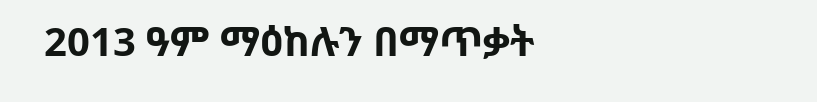2013 ዓም ማዕከሉን በማጥቃት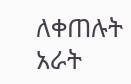ለቀጠሉት አራት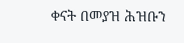ቀናት በመያዝ ሕዝቡን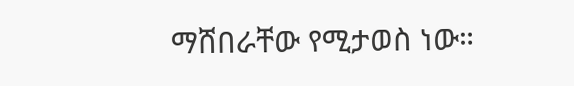ማሸበራቸው የሚታወስ ነው።